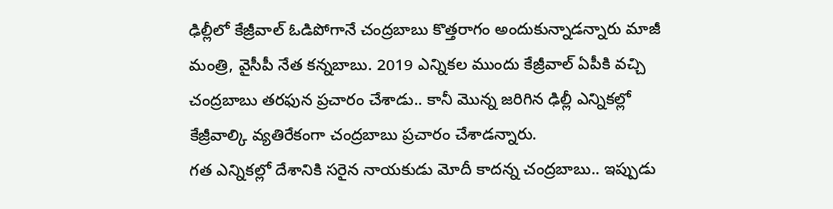ఢిల్లీలో కేజ్రీవాల్ ఓడిపోగానే చంద్రబాబు కొత్తరాగం అందుకున్నాడన్నారు మాజీ మంత్రి, వైసీపీ నేత కన్నబాబు. 2019 ఎన్నికల ముందు కేజ్రీవాల్ ఏపీకి వచ్చి చంద్రబాబు తరఫున ప్రచారం చేశాడు.. కానీ మొన్న జరిగిన ఢిల్లీ ఎన్నికల్లో కేజ్రీవాల్కి వ్యతిరేకంగా చంద్రబాబు ప్రచారం చేశాడన్నారు.
గత ఎన్నికల్లో దేశానికి సరైన నాయకుడు మోదీ కాదన్న చంద్రబాబు.. ఇప్పుడు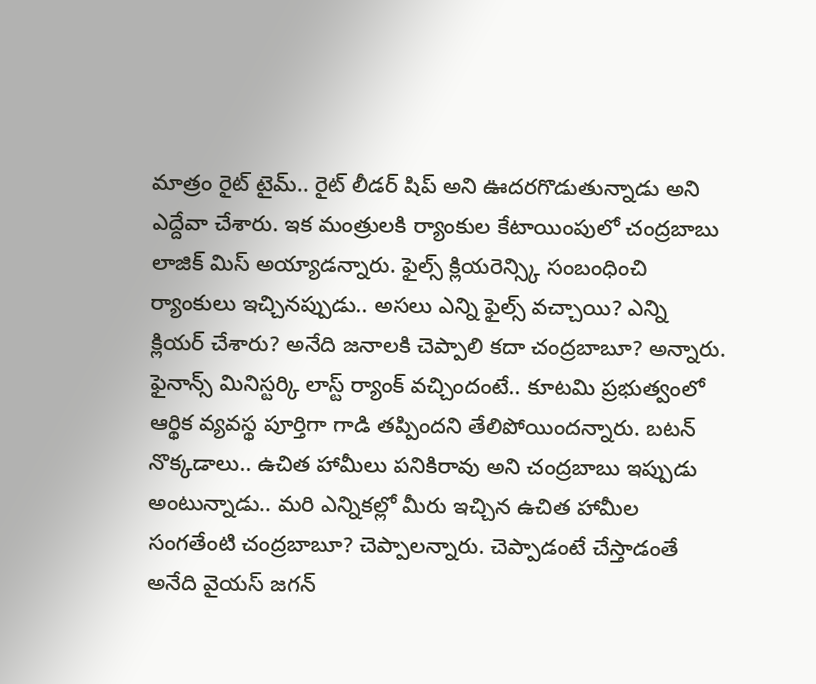మాత్రం రైట్ టైమ్.. రైట్ లీడర్ షిప్ అని ఊదరగొడుతున్నాడు అని ఎద్దేవా చేశారు. ఇక మంత్రులకి ర్యాంకుల కేటాయింపులో చంద్రబాబు లాజిక్ మిస్ అయ్యాడన్నారు. ఫైల్స్ క్లియరెన్స్కి సంబంధించి ర్యాంకులు ఇచ్చినప్పుడు.. అసలు ఎన్ని ఫైల్స్ వచ్చాయి? ఎన్ని క్లియర్ చేశారు? అనేది జనాలకి చెప్పాలి కదా చంద్రబాబూ? అన్నారు.
ఫైనాన్స్ మినిస్టర్కి లాస్ట్ ర్యాంక్ వచ్చిందంటే.. కూటమి ప్రభుత్వంలో ఆర్థిక వ్యవస్థ పూర్తిగా గాడి తప్పిందని తేలిపోయిందన్నారు. బటన్ నొక్కడాలు.. ఉచిత హామీలు పనికిరావు అని చంద్రబాబు ఇప్పుడు అంటున్నాడు.. మరి ఎన్నికల్లో మీరు ఇచ్చిన ఉచిత హామీల సంగతేంటి చంద్రబాబూ? చెప్పాలన్నారు. చెప్పాడంటే చేస్తాడంతే అనేది వైయస్ జగన్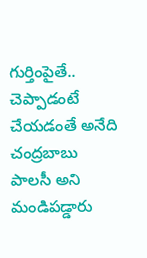గుర్తింపైతే.. చెప్పాడంటే చేయడంతే అనేది చంద్రబాబు పాలసీ అని మండిపడ్డారు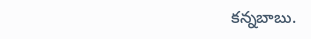కన్నబాబు.